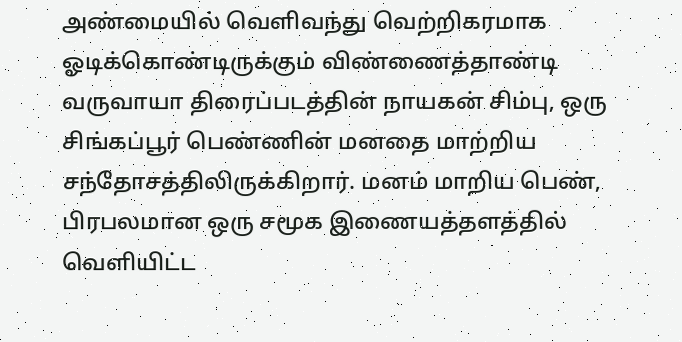அண்மையில் வெளிவந்து வெற்றிகரமாக ஓடிக்கொண்டிருக்கும் விண்ணைத்தாண்டி வருவாயா திரைப்படத்தின் நாயகன் சிம்பு, ஒரு சிங்கப்பூர் பெண்ணின் மனதை மாற்றிய சந்தோசத்திலிருக்கிறார். மனம் மாறிய பெண், பிரபலமான ஒரு சமூக இணையத்தளத்தில் வெளியிட்ட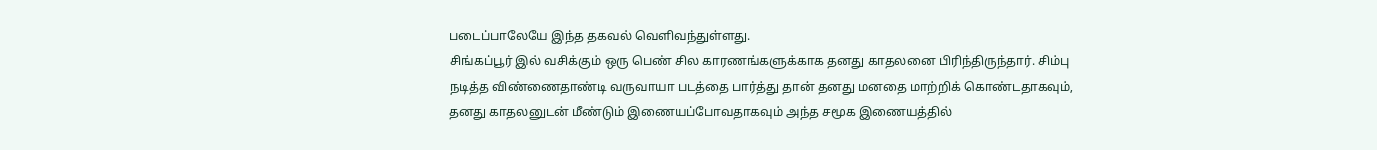படைப்பாலேயே இந்த தகவல் வெளிவந்துள்ளது.
சிங்கப்பூர் இல் வசிக்கும் ஒரு பெண் சில காரணங்களுக்காக தனது காதலனை பிரிந்திருந்தார். சிம்பு நடித்த விண்ணைதாண்டி வருவாயா படத்தை பார்த்து தான் தனது மனதை மாற்றிக் கொண்டதாகவும், தனது காதலனுடன் மீண்டும் இணையப்போவதாகவும் அந்த சமூக இணையத்தில்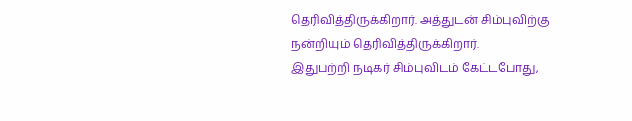தெரிவித்திருக்கிறார். அத்துடன் சிம்புவிற்கு நன்றியும் தெரிவித்திருக்கிறார்.
இதுபற்றி நடிகர் சிம்புவிடம் கேட்டபோது,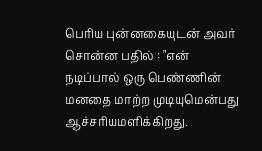பெரிய புன்னகையுடன் அவர் சொன்ன பதில் : "என் நடிப்பால் ஒரு பெண்ணின் மனதை மாற்ற முடியுமென்பது ஆச்சரியமளிக்கிறது.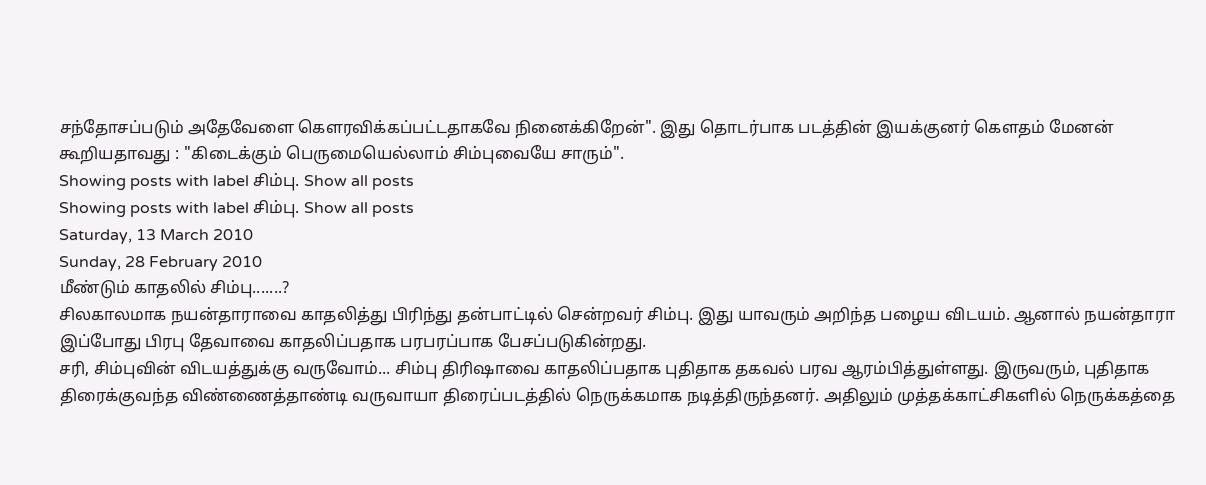சந்தோசப்படும் அதேவேளை கௌரவிக்கப்பட்டதாகவே நினைக்கிறேன்". இது தொடர்பாக படத்தின் இயக்குனர் கெளதம் மேனன் கூறியதாவது : "கிடைக்கும் பெருமையெல்லாம் சிம்புவையே சாரும்".
Showing posts with label சிம்பு. Show all posts
Showing posts with label சிம்பு. Show all posts
Saturday, 13 March 2010
Sunday, 28 February 2010
மீண்டும் காதலில் சிம்பு.......?
சிலகாலமாக நயன்தாராவை காதலித்து பிரிந்து தன்பாட்டில் சென்றவர் சிம்பு. இது யாவரும் அறிந்த பழைய விடயம். ஆனால் நயன்தாரா இப்போது பிரபு தேவாவை காதலிப்பதாக பரபரப்பாக பேசப்படுகின்றது.
சரி, சிம்புவின் விடயத்துக்கு வருவோம்... சிம்பு திரிஷாவை காதலிப்பதாக புதிதாக தகவல் பரவ ஆரம்பித்துள்ளது. இருவரும், புதிதாக திரைக்குவந்த விண்ணைத்தாண்டி வருவாயா திரைப்படத்தில் நெருக்கமாக நடித்திருந்தனர். அதிலும் முத்தக்காட்சிகளில் நெருக்கத்தை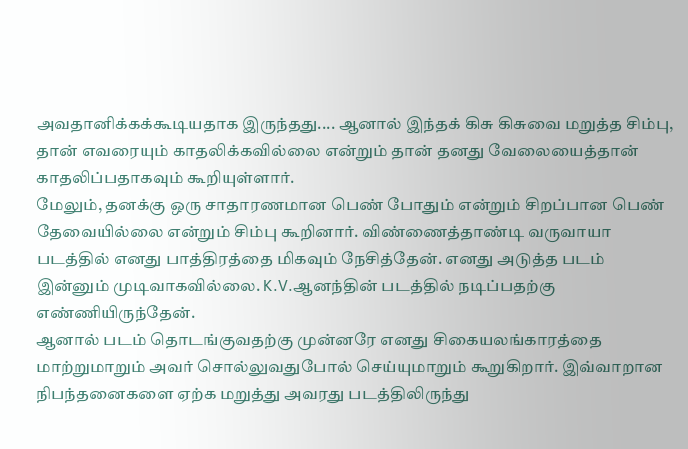அவதானிக்கக்கூடியதாக இருந்தது.... ஆனால் இந்தக் கிசு கிசுவை மறுத்த சிம்பு, தான் எவரையும் காதலிக்கவில்லை என்றும் தான் தனது வேலையைத்தான் காதலிப்பதாகவும் கூறியுள்ளார்.
மேலும், தனக்கு ஒரு சாதாரணமான பெண் போதும் என்றும் சிறப்பான பெண் தேவையில்லை என்றும் சிம்பு கூறினார். விண்ணைத்தாண்டி வருவாயா படத்தில் எனது பாத்திரத்தை மிகவும் நேசித்தேன். எனது அடுத்த படம் இன்னும் முடிவாகவில்லை. K.V.ஆனந்தின் படத்தில் நடிப்பதற்கு எண்ணியிருந்தேன்.
ஆனால் படம் தொடங்குவதற்கு முன்னரே எனது சிகையலங்காரத்தை மாற்றுமாறும் அவர் சொல்லுவதுபோல் செய்யுமாறும் கூறுகிறார். இவ்வாறான நிபந்தனைகளை ஏற்க மறுத்து அவரது படத்திலிருந்து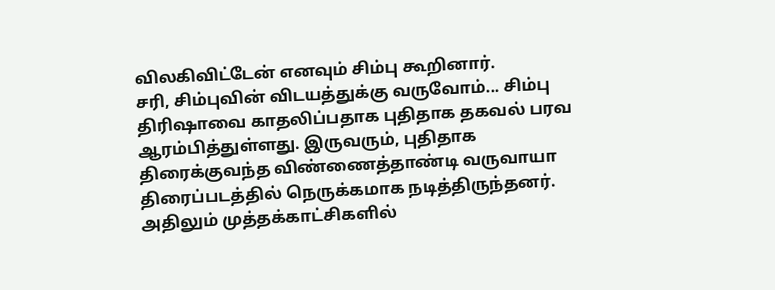விலகிவிட்டேன் எனவும் சிம்பு கூறினார்.
சரி, சிம்புவின் விடயத்துக்கு வருவோம்... சிம்பு திரிஷாவை காதலிப்பதாக புதிதாக தகவல் பரவ ஆரம்பித்துள்ளது. இருவரும், புதிதாக திரைக்குவந்த விண்ணைத்தாண்டி வருவாயா திரைப்படத்தில் நெருக்கமாக நடித்திருந்தனர். அதிலும் முத்தக்காட்சிகளில்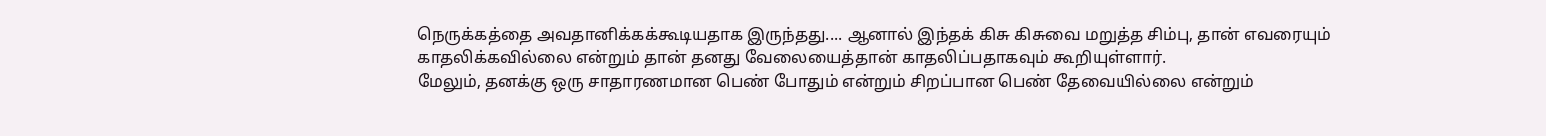நெருக்கத்தை அவதானிக்கக்கூடியதாக இருந்தது.... ஆனால் இந்தக் கிசு கிசுவை மறுத்த சிம்பு, தான் எவரையும் காதலிக்கவில்லை என்றும் தான் தனது வேலையைத்தான் காதலிப்பதாகவும் கூறியுள்ளார்.
மேலும், தனக்கு ஒரு சாதாரணமான பெண் போதும் என்றும் சிறப்பான பெண் தேவையில்லை என்றும்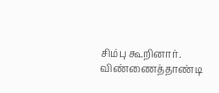சிம்பு கூறினார். விண்ணைத்தாண்டி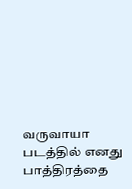வருவாயா படத்தில் எனது பாத்திரத்தை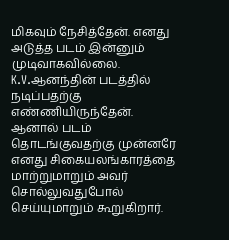மிகவும் நேசித்தேன். எனது அடுத்த படம் இன்னும் முடிவாகவில்லை. K.V.ஆனந்தின் படத்தில் நடிப்பதற்கு எண்ணியிருந்தேன்.
ஆனால் படம் தொடங்குவதற்கு முன்னரே எனது சிகையலங்காரத்தை மாற்றுமாறும் அவர் சொல்லுவதுபோல் செய்யுமாறும் கூறுகிறார்.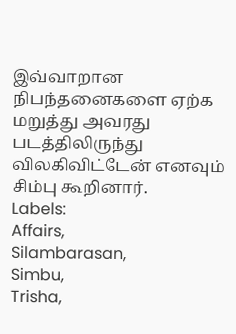இவ்வாறான நிபந்தனைகளை ஏற்க மறுத்து அவரது படத்திலிருந்து விலகிவிட்டேன் எனவும் சிம்பு கூறினார்.
Labels:
Affairs,
Silambarasan,
Simbu,
Trisha,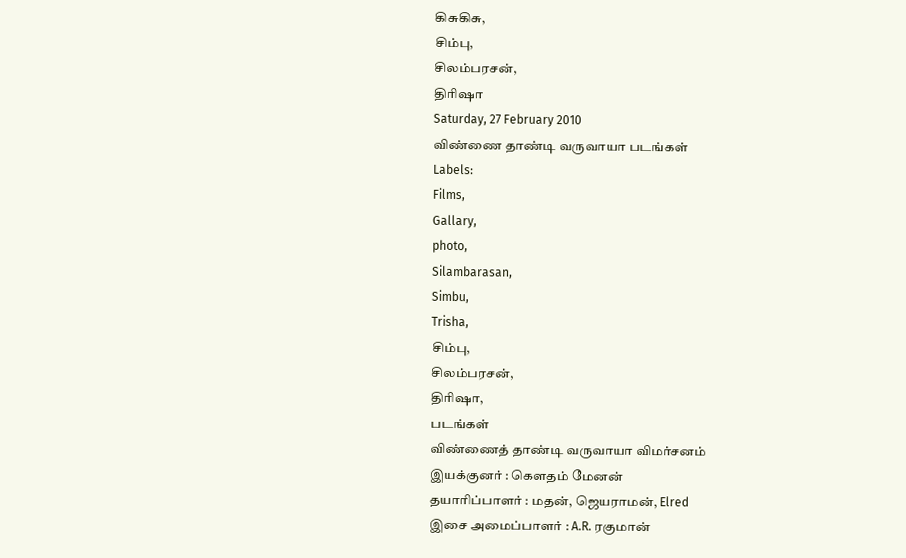கிசுகிசு,
சிம்பு,
சிலம்பரசன்,
திரிஷா
Saturday, 27 February 2010
விண்ணை தாண்டி வருவாயா படங்கள்
Labels:
Films,
Gallary,
photo,
Silambarasan,
Simbu,
Trisha,
சிம்பு,
சிலம்பரசன்,
திரிஷா,
படங்கள்
விண்ணைத் தாண்டி வருவாயா விமர்சனம்
இயக்குனர் : கெளதம் மேனன்
தயாரிப்பாளர் : மதன், ஜெயராமன், Elred
இசை அமைப்பாளர் : A.R. ரகுமான்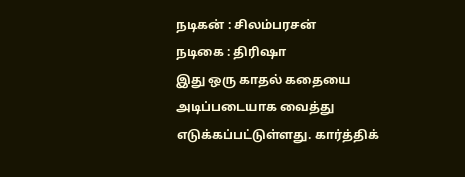நடிகன் : சிலம்பரசன்
நடிகை : திரிஷா
இது ஒரு காதல் கதையை அடிப்படையாக வைத்து எடுக்கப்பட்டுள்ளது. கார்த்திக்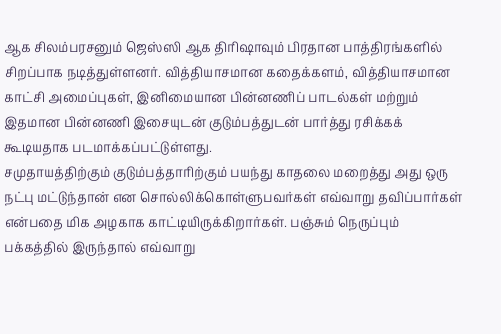ஆக சிலம்பரசனும் ஜெஸ்ஸி ஆக திரிஷாவும் பிரதான பாத்திரங்களில் சிறப்பாக நடித்துள்ளனர். வித்தியாசமான கதைக்களம், வித்தியாசமான காட்சி அமைப்புகள், இனிமையான பின்னணிப் பாடல்கள் மற்றும் இதமான பின்னணி இசையுடன் குடும்பத்துடன் பார்த்து ரசிக்கக் கூடியதாக படமாக்கப்பட்டுள்ளது.
சமுதாயத்திற்கும் குடும்பத்தாரிற்கும் பயந்து காதலை மறைத்து அது ஒரு நட்பு மட்டுந்தான் என சொல்லிக்கொள்ளுபவர்கள் எவ்வாறு தவிப்பார்கள் என்பதை மிக அழகாக காட்டியிருக்கிறார்கள். பஞ்சும் நெருப்பும் பக்கத்தில் இருந்தால் எவ்வாறு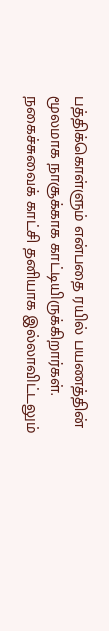பத்திக்கொள்ளும் என்பதை ரயில் பயணத்தின் மூலமாக நாசூக்காக காட்டியிருக்கிறார்கள்.
நகைச்சுவைக் காட்சி தனியாக இல்லாவிட்டலும்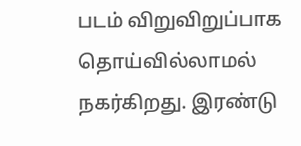படம் விறுவிறுப்பாக தொய்வில்லாமல் நகர்கிறது. இரண்டு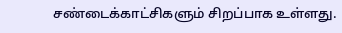சண்டைக்காட்சிகளும் சிறப்பாக உள்ளது.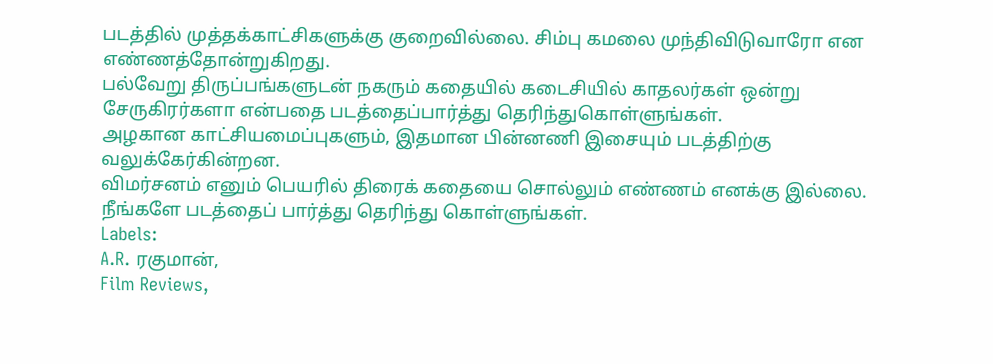படத்தில் முத்தக்காட்சிகளுக்கு குறைவில்லை. சிம்பு கமலை முந்திவிடுவாரோ என எண்ணத்தோன்றுகிறது.
பல்வேறு திருப்பங்களுடன் நகரும் கதையில் கடைசியில் காதலர்கள் ஒன்று சேருகிரர்களா என்பதை படத்தைப்பார்த்து தெரிந்துகொள்ளுங்கள்.
அழகான காட்சியமைப்புகளும், இதமான பின்னணி இசையும் படத்திற்கு வலுக்கேர்கின்றன.
விமர்சனம் எனும் பெயரில் திரைக் கதையை சொல்லும் எண்ணம் எனக்கு இல்லை. நீங்களே படத்தைப் பார்த்து தெரிந்து கொள்ளுங்கள்.
Labels:
A.R. ரகுமான்,
Film Reviews,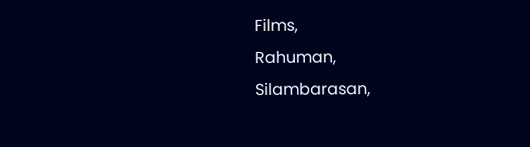Films,
Rahuman,
Silambarasan,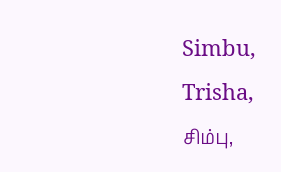Simbu,
Trisha,
சிம்பு,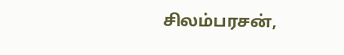சிலம்பரசன்,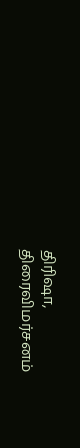திரிஷா,
திரைவிமர்சனம்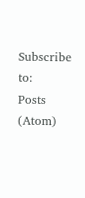Subscribe to:
Posts (Atom)